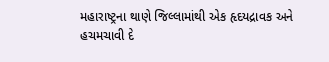મહારાષ્ટ્રના થાણે જિલ્લામાંથી એક હૃદયદ્રાવક અને હચમચાવી દે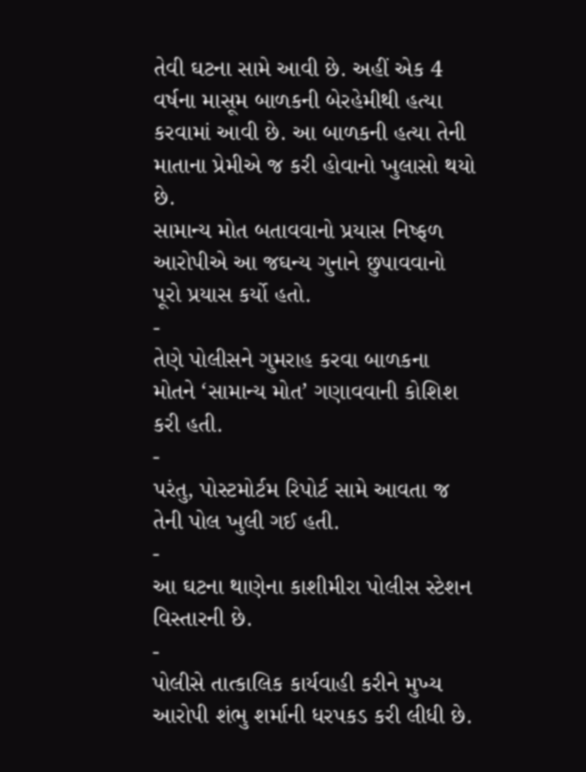તેવી ઘટના સામે આવી છે. અહીં એક 4 વર્ષના માસૂમ બાળકની બેરહેમીથી હત્યા કરવામાં આવી છે. આ બાળકની હત્યા તેની માતાના પ્રેમીએ જ કરી હોવાનો ખુલાસો થયો છે.
સામાન્ય મોત બતાવવાનો પ્રયાસ નિષ્ફળ
આરોપીએ આ જઘન્ય ગુનાને છુપાવવાનો પૂરો પ્રયાસ કર્યો હતો.
-
તેણે પોલીસને ગુમરાહ કરવા બાળકના મોતને ‘સામાન્ય મોત’ ગણાવવાની કોશિશ કરી હતી.
-
પરંતુ, પોસ્ટમોર્ટમ રિપોર્ટ સામે આવતા જ તેની પોલ ખુલી ગઈ હતી.
-
આ ઘટના થાણેના કાશીમીરા પોલીસ સ્ટેશન વિસ્તારની છે.
-
પોલીસે તાત્કાલિક કાર્યવાહી કરીને મુખ્ય આરોપી શંભુ શર્માની ધરપકડ કરી લીધી છે.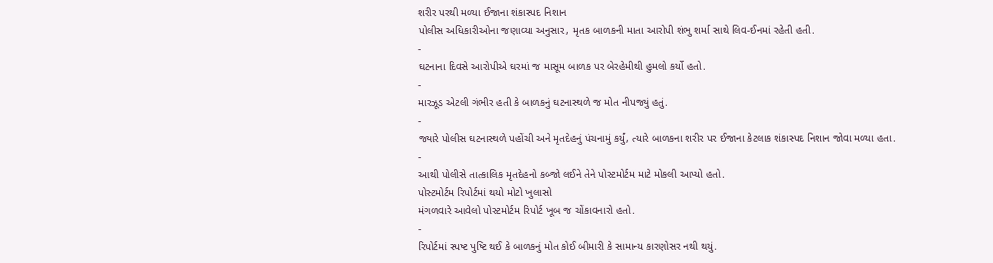શરીર પરથી મળ્યા ઈજાના શંકાસ્પદ નિશાન
પોલીસ અધિકારીઓના જણાવ્યા અનુસાર, મૃતક બાળકની માતા આરોપી શંભુ શર્મા સાથે લિવ-ઈનમાં રહેતી હતી.
-
ઘટનાના દિવસે આરોપીએ ઘરમાં જ માસૂમ બાળક પર બેરહેમીથી હુમલો કર્યો હતો.
-
મારઝૂડ એટલી ગંભીર હતી કે બાળકનું ઘટનાસ્થળે જ મોત નીપજ્યું હતું.
-
જ્યારે પોલીસ ઘટનાસ્થળે પહોંચી અને મૃતદેહનું પંચનામું કર્યું, ત્યારે બાળકના શરીર પર ઈજાના કેટલાક શંકાસ્પદ નિશાન જોવા મળ્યા હતા.
-
આથી પોલીસે તાત્કાલિક મૃતદેહનો કબ્જો લઈને તેને પોસ્ટમોર્ટમ માટે મોકલી આપ્યો હતો.
પોસ્ટમોર્ટમ રિપોર્ટમાં થયો મોટો ખુલાસો
મંગળવારે આવેલો પોસ્ટમોર્ટમ રિપોર્ટ ખૂબ જ ચોંકાવનારો હતો.
-
રિપોર્ટમાં સ્પષ્ટ પુષ્ટિ થઈ કે બાળકનું મોત કોઈ બીમારી કે સામાન્ય કારણોસર નથી થયું.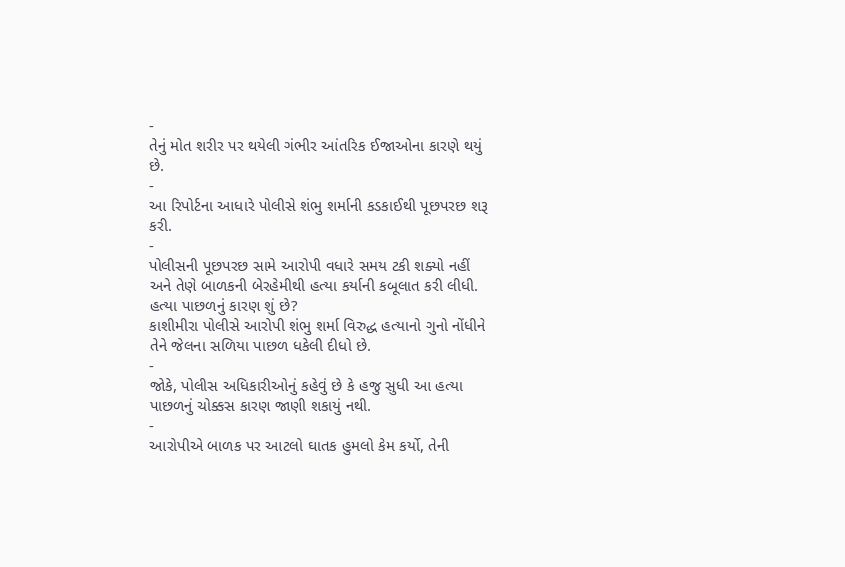-
તેનું મોત શરીર પર થયેલી ગંભીર આંતરિક ઈજાઓના કારણે થયું છે.
-
આ રિપોર્ટના આધારે પોલીસે શંભુ શર્માની કડકાઈથી પૂછપરછ શરૂ કરી.
-
પોલીસની પૂછપરછ સામે આરોપી વધારે સમય ટકી શક્યો નહીં અને તેણે બાળકની બેરહેમીથી હત્યા કર્યાની કબૂલાત કરી લીધી.
હત્યા પાછળનું કારણ શું છે?
કાશીમીરા પોલીસે આરોપી શંભુ શર્મા વિરુદ્ધ હત્યાનો ગુનો નોંધીને તેને જેલના સળિયા પાછળ ધકેલી દીધો છે.
-
જોકે, પોલીસ અધિકારીઓનું કહેવું છે કે હજુ સુધી આ હત્યા પાછળનું ચોક્કસ કારણ જાણી શકાયું નથી.
-
આરોપીએ બાળક પર આટલો ઘાતક હુમલો કેમ કર્યો, તેની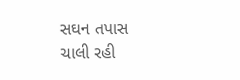સઘન તપાસ ચાલી રહી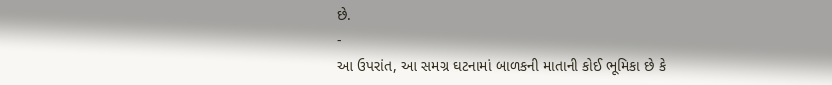છે.
-
આ ઉપરાંત, આ સમગ્ર ઘટનામાં બાળકની માતાની કોઈ ભૂમિકા છે કે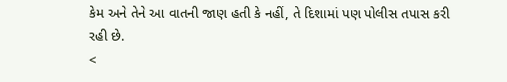કેમ અને તેને આ વાતની જાણ હતી કે નહીં, તે દિશામાં પણ પોલીસ તપાસ કરી રહી છે.
<